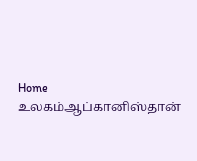Home உலகம்ஆப்கானிஸ்தான்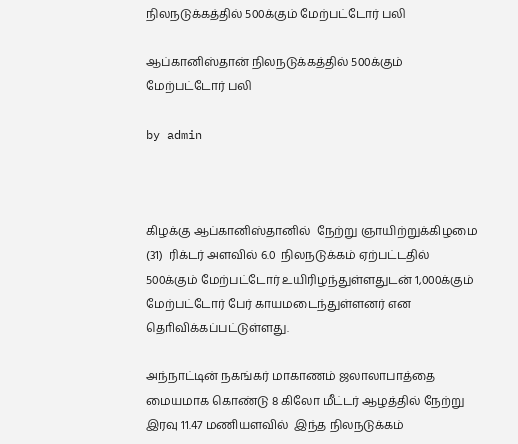நிலநடுக்கத்தில் 500க்கும் மேற்பட்டோர் பலி

ஆப்கானிஸ்தான் நிலநடுக்கத்தில் 500க்கும் மேற்பட்டோர் பலி

by admin



கிழக்கு ஆப்கானிஸ்தானில்  நேற்று ஞாயிற்றுக்கிழமை (31)  ரிக்டர் அளவில் 6.0  நிலநடுக்கம் ஏற்பட்டதில் 500க்கும் மேற்பட்டோர் உயிரிழந்துள்ளதுடன் 1,000க்கும் மேற்பட்டோர் பேர் காயமடைந்துள்ளனர் என தொிவிக்கப்பட்டுள்ளது.

அந்நாட்டின் நகங்கர் மாகாணம் ஜலாலாபாத்தை மையமாக கொண்டு 8 கிலோ மீட்டர் ஆழத்தில் நேற்று இரவு 11.47 மணியளவில்  இந்த நிலநடுக்கம்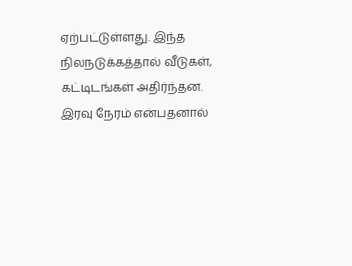ஏற்பட்டுள்ளது. இந்த   நிலநடுக்கத்தால் வீடுகள், கட்டிடங்கள் அதிர்ந்தன. இரவு நேரம் என்பதனால்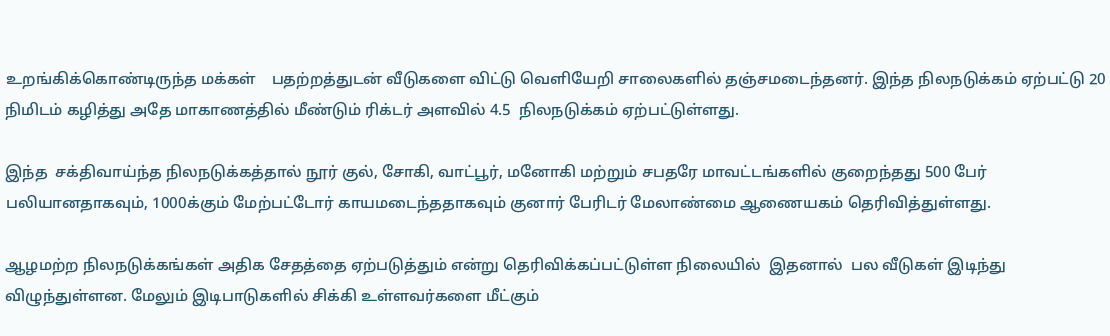உறங்கிக்கொண்டிருந்த மக்கள்    பதற்றத்துடன் வீடுகளை விட்டு வெளியேறி சாலைகளில் தஞ்சமடைந்தனர். இந்த நிலநடுக்கம் ஏற்பட்டு 20 நிமிடம் கழித்து அதே மாகாணத்தில் மீண்டும் ரிக்டர் அளவில் 4.5  நிலநடுக்கம் ஏற்பட்டுள்ளது.

இந்த  சக்திவாய்ந்த நிலநடுக்கத்தால் நூர் குல், சோகி, வாட்பூர், மனோகி மற்றும் சபதரே மாவட்டங்களில் குறைந்தது 500 பேர் பலியானதாகவும், 1000க்கும் மேற்பட்டோர் காயமடைந்ததாகவும் குனார் பேரிடர் மேலாண்மை ஆணையகம் தெரிவித்துள்ளது.

ஆழமற்ற நிலநடுக்கங்கள் அதிக சேதத்தை ஏற்படுத்தும் என்று தெரிவிக்கப்பட்டுள்ள நிலையில்  இதனால்  பல வீடுகள் இடிந்து விழுந்துள்ளன. மேலும் இடிபாடுகளில் சிக்கி உள்ளவர்களை மீட்கும்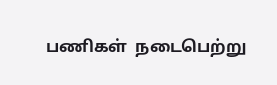பணிகள்  நடைபெற்று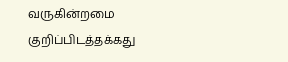வருகின்றமை குறிப்பிடத்தக்கது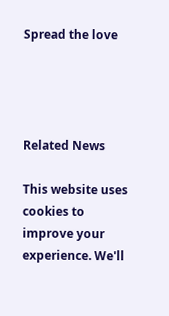Spread the love




Related News

This website uses cookies to improve your experience. We'll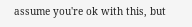assume you're ok with this, but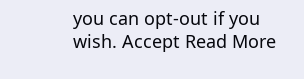you can opt-out if you wish. Accept Read More